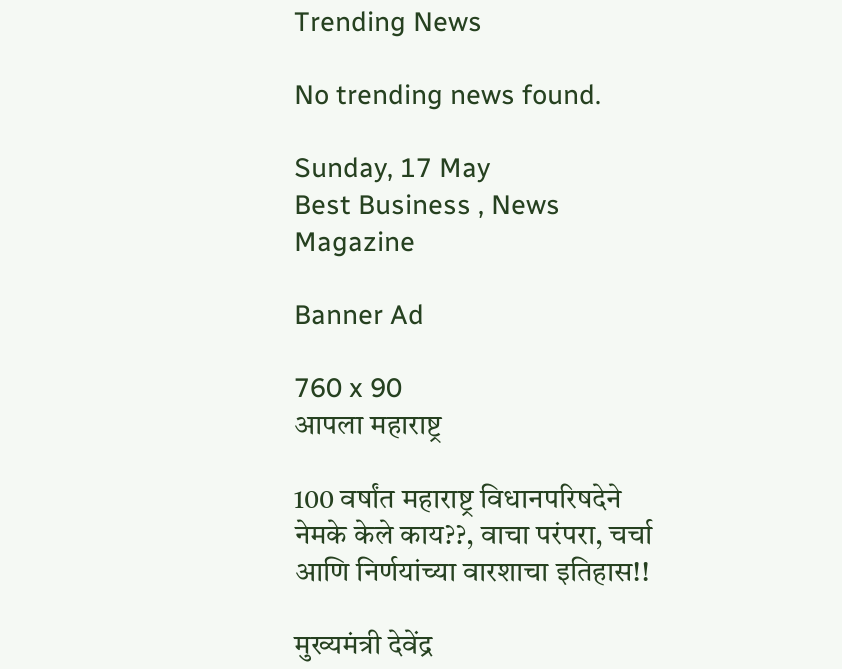Trending News

No trending news found.

Sunday, 17 May
Best Business , News Magazine

Banner Ad

760 x 90
आपला महाराष्ट्र

100 वर्षांत महाराष्ट्र विधानपरिषदेने नेमके केले काय??, वाचा परंपरा, चर्चा आणि निर्णयांच्या वारशाचा इतिहास!!

मुख्यमंत्री देवेंद्र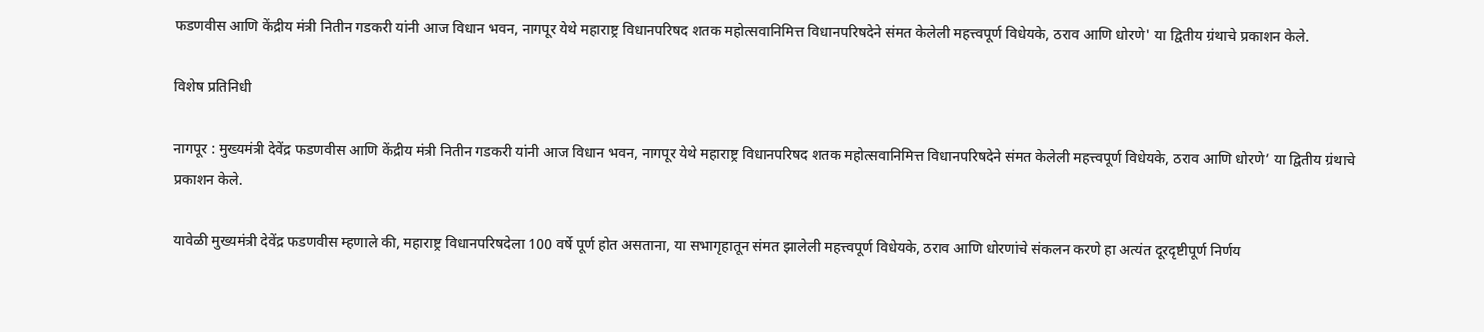फडणवीस आणि केंद्रीय मंत्री नितीन गडकरी यांनी आज विधान भवन, नागपूर येथे महाराष्ट्र विधानपरिषद शतक महोत्सवानिमित्त विधानपरिषदेने संमत केलेली महत्त्वपूर्ण विधेयके, ठराव आणि धोरणे' या द्वितीय ग्रंथाचे प्रकाशन केले.

विशेष प्रतिनिधी

नागपूर : मुख्यमंत्री देवेंद्र फडणवीस आणि केंद्रीय मंत्री नितीन गडकरी यांनी आज विधान भवन, नागपूर येथे महाराष्ट्र विधानपरिषद शतक महोत्सवानिमित्त विधानपरिषदेने संमत केलेली महत्त्वपूर्ण विधेयके, ठराव आणि धोरणे’ या द्वितीय ग्रंथाचे प्रकाशन केले.

यावेळी मुख्यमंत्री देवेंद्र फडणवीस म्हणाले की, महाराष्ट्र विधानपरिषदेला 100 वर्षे पूर्ण होत असताना, या सभागृहातून संमत झालेली महत्त्वपूर्ण विधेयके, ठराव आणि धोरणांचे संकलन करणे हा अत्यंत दूरदृष्टीपूर्ण निर्णय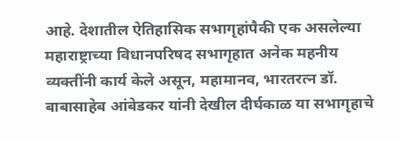आहे. देशातील ऐतिहासिक सभागृहांपैकी एक असलेल्या महाराष्ट्राच्या विधानपरिषद सभागृहात अनेक महनीय व्यक्तींनी कार्य केले असून, महामानव, भारतरत्न डॉ. बाबासाहेब आंबेडकर यांनी देखील दीर्घकाळ या सभागृहाचे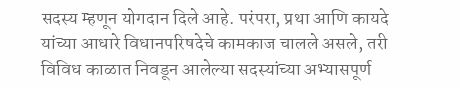सदस्य म्हणून योगदान दिले आहे. परंपरा, प्रथा आणि कायदे यांच्या आधारे विधानपरिषदेचे कामकाज चालले असले, तरी विविध काळात निवडून आलेल्या सदस्यांच्या अभ्यासपूर्ण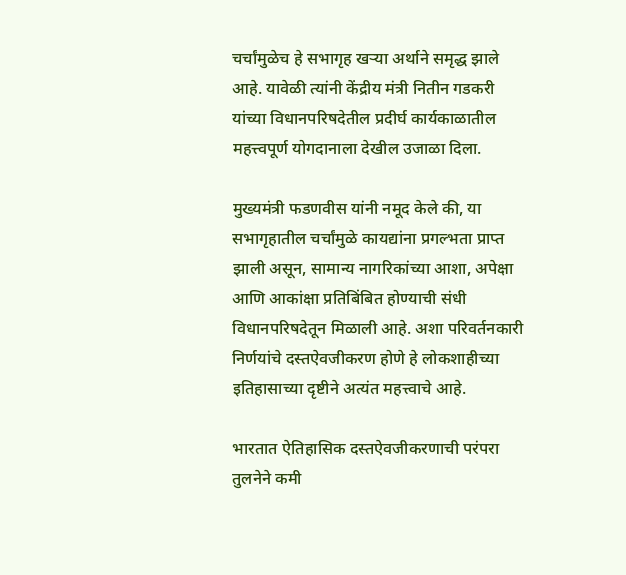चर्चांमुळेच हे सभागृह खऱ्या अर्थाने समृद्ध झाले आहे. यावेळी त्यांनी केंद्रीय मंत्री नितीन गडकरी यांच्या विधानपरिषदेतील प्रदीर्घ कार्यकाळातील महत्त्वपूर्ण योगदानाला देखील उजाळा दिला.

मुख्यमंत्री फडणवीस यांनी नमूद केले की, या सभागृहातील चर्चांमुळे कायद्यांना प्रगल्भता प्राप्त झाली असून, सामान्य नागरिकांच्या आशा, अपेक्षा आणि आकांक्षा प्रतिबिंबित होण्याची संधी विधानपरिषदेतून मिळाली आहे. अशा परिवर्तनकारी निर्णयांचे दस्तऐवजीकरण होणे हे लोकशाहीच्या इतिहासाच्या दृष्टीने अत्यंत महत्त्वाचे आहे.

भारतात ऐतिहासिक दस्तऐवजीकरणाची परंपरा तुलनेने कमी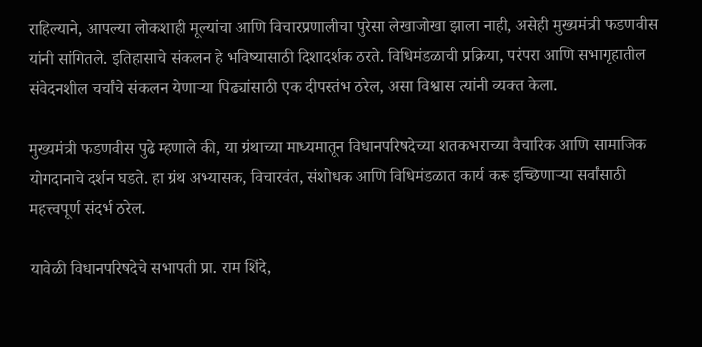राहिल्याने, आपल्या लोकशाही मूल्यांचा आणि विचारप्रणालीचा पुरेसा लेखाजोखा झाला नाही, असेही मुख्यमंत्री फडणवीस यांनी सांगितले. इतिहासाचे संकलन हे भविष्यासाठी दिशादर्शक ठरते. विधिमंडळाची प्रक्रिया, परंपरा आणि सभागृहातील संवेदनशील चर्चांचे संकलन येणाऱ्या पिढ्यांसाठी एक दीपस्तंभ ठरेल, असा विश्वास त्यांनी व्यक्त केला.

मुख्यमंत्री फडणवीस पुढे म्हणाले की, या ग्रंथाच्या माध्यमातून विधानपरिषदेच्या शतकभराच्या वैचारिक आणि सामाजिक योगदानाचे दर्शन घडते. हा ग्रंथ अभ्यासक, विचारवंत, संशोधक आणि विधिमंडळात कार्य करू इच्छिणाऱ्या सर्वांसाठी महत्त्वपूर्ण संदर्भ ठरेल.

यावेळी विधानपरिषदेचे सभापती प्रा. राम शिंदे,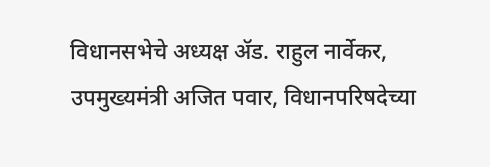विधानसभेचे अध्यक्ष ॲड. राहुल नार्वेकर, उपमुख्यमंत्री अजित पवार, विधानपरिषदेच्या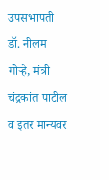उपसभापती डॉ. नीलम गोऱ्हे, मंत्री चंद्रकांत पाटील व इतर मान्यवर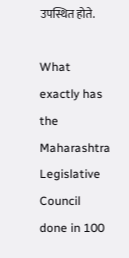उपस्थित होते.

What exactly has the Maharashtra Legislative Council done in 100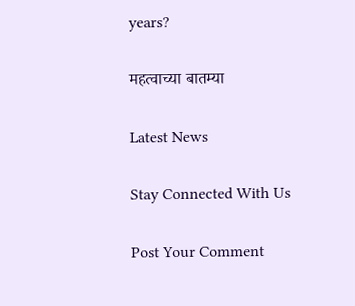years?

महत्वाच्या बातम्या

Latest News

Stay Connected With Us

Post Your Comment